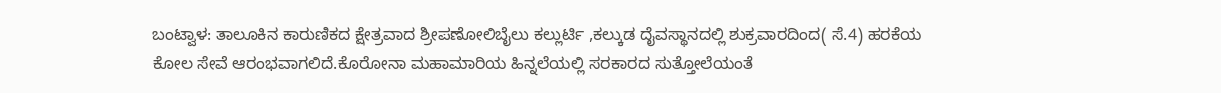ಬಂಟ್ವಾಳ: ತಾಲೂಕಿನ ಕಾರುಣಿಕದ ಕ್ಷೇತ್ರವಾದ ಶ್ರೀಪಣೋಲಿಬೈಲು ಕಲ್ಲುರ್ಟಿ ,ಕಲ್ಕುಡ ದೈವಸ್ಥಾನದಲ್ಲಿ ಶುಕ್ರವಾರದಿಂದ( ಸೆ.4) ಹರಕೆಯ ಕೋಲ ಸೇವೆ ಆರಂಭವಾಗಲಿದೆ.ಕೊರೋನಾ ಮಹಾಮಾರಿಯ ಹಿನ್ನಲೆಯಲ್ಲಿ ಸರಕಾರದ ಸುತ್ತೋಲೆಯಂತೆ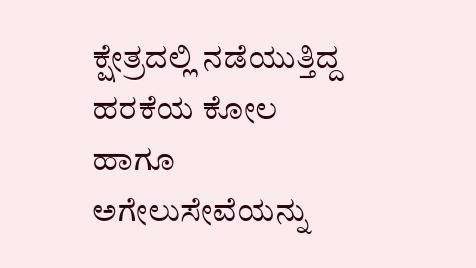ಕ್ಷೇತ್ರದಲ್ಲಿ ನಡೆಯುತ್ತಿದ್ದ ಹರಕೆಯ ಕೋಲ ಹಾಗೂ ಅಗೇಲುಸೇವೆಯನ್ನು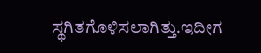ಸ್ಥಗಿತಗೊಳಿಸಲಾಗಿತ್ತು.ಇದೀಗ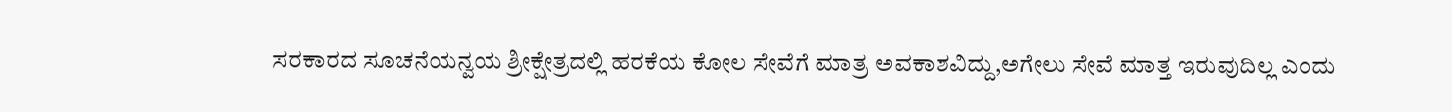ಸರಕಾರದ ಸೂಚನೆಯನ್ವಯ ಶ್ರೀಕ್ಷೇತ್ರದಲ್ಲಿ ಹರಕೆಯ ಕೋಲ ಸೇವೆಗೆ ಮಾತ್ರ ಅವಕಾಶವಿದ್ದು,ಅಗೇಲು ಸೇವೆ ಮಾತ್ತ ಇರುವುದಿಲ್ಲ ಎಂದು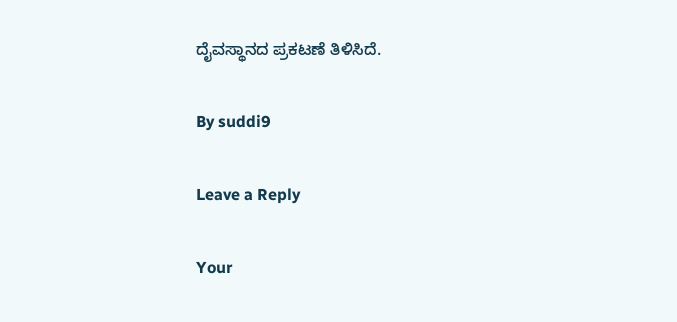ದೈವಸ್ಥಾನದ ಪ್ರಕಟಣೆ ತಿಳಿಸಿದೆ.

By suddi9

Leave a Reply

Your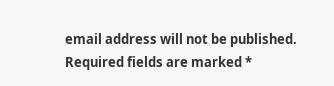email address will not be published. Required fields are marked *